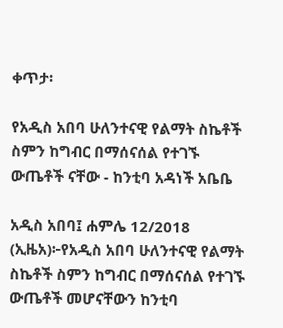ቀጥታ፡

የአዲስ አበባ ሁለንተናዊ የልማት ስኬቶች ስምን ከግብር በማሰናሰል የተገኙ ውጤቶች ናቸው - ከንቲባ አዳነች አቤቤ

አዲስ አበባ፤ ሐምሌ 12/2018 (ኢዜአ)፦የአዲስ አበባ ሁለንተናዊ የልማት ስኬቶች ስምን ከግብር በማሰናሰል የተገኙ ውጤቶች መሆናቸውን ከንቲባ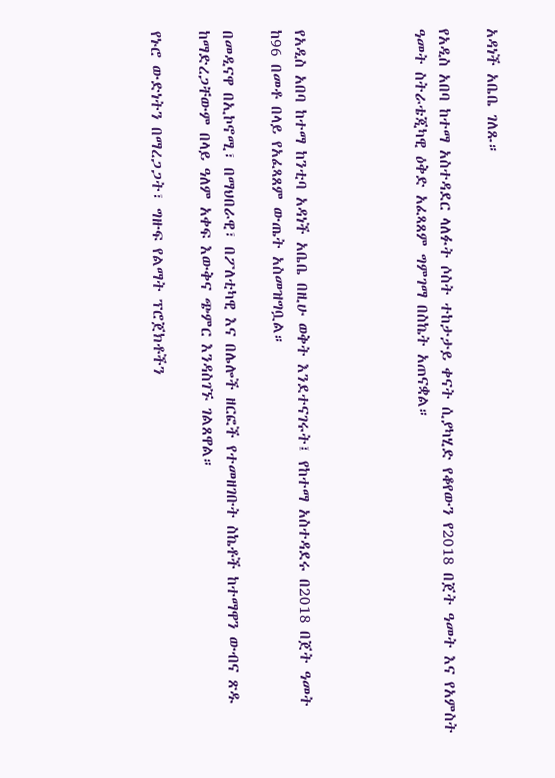አዳነች አቤቤ ገለጹ።

የአዲስ አበባ ከተማ አስተዳደር ላለፉት ሶስት ተከታታይ ቀናት ሲያካሂድ የቆየውን የ2018 በጀት ዓመት እና የአምስት ዓመት ስትራቴጂካዊ ዕቅድ አፈጻጸም ግምገማ በስኬት አጠናቋል።




የአዲስ አበባ ከተማ ከንቲባ አዳነች አቤቤ በዚሁ ወቅት እንደተናገሩት፤ የከተማ አስተዳደሩ በ2018 በጀት ዓመት ከ96 በመቶ በላይ የአፈጻጸም ውጤት አስመዝግቧል።

በመዲናዋ በኢኮኖሚ፣ በማህበራዊ፣ በፖለቲካዊ እና በሌሎች ዘርፎች የተመዘገቡት ስኬቶች ከተማዋን ውብና ጽዱ ከማድረጋቸውም በላይ ዓለም አቀፍ እውቅና ጭምር እንዳስገኙ ገልጸዋል።

የኑሮ ውድነትን በማረጋጋት፣ ግዙፍ የልማት ፕሮጀክቶችን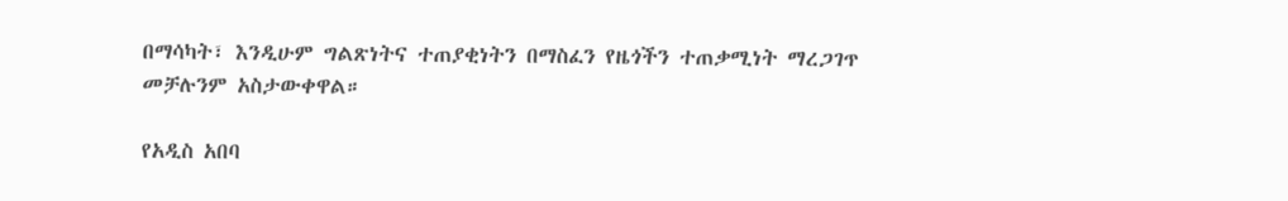በማሳካት፣ እንዲሁም ግልጽነትና ተጠያቂነትን በማስፈን የዜጎችን ተጠቃሚነት ማረጋገጥ መቻሉንም አስታውቀዋል።

የአዲስ አበባ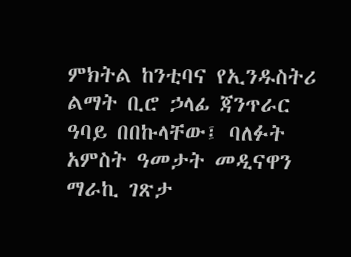ምክትል ከንቲባና የኢንዱስትሪ ልማት ቢሮ ኃላፊ ጃንጥራር ዓባይ በበኩላቸው፤ ባለፉት አምስት ዓመታት መዲናዋን ማራኪ ገጽታ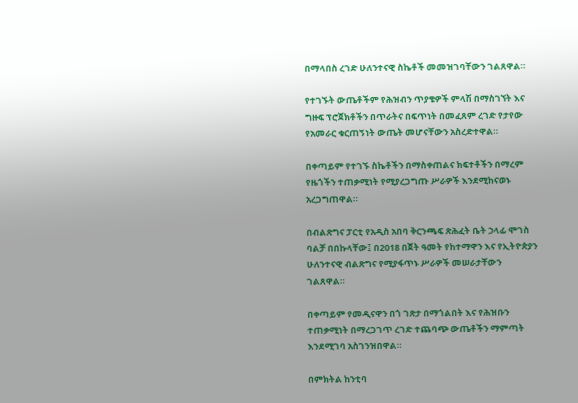በማላበስ ረገድ ሁለንተናዊ ስኬቶች መመዝገባቸውን ገልጸዋል።

የተገኙት ውጤቶችም የሕዝብን ጥያቄዎች ምላሽ በማስገኘት እና ግዙፍ ፕሮጀክቶችን በጥራትና በፍጥነት በመፈጸም ረገድ የታየው የአመራር ቁርጠኝነት ውጤት መሆናቸውን አስረድተዋል።

በቀጣይም የተገኙ ስኬቶችን በማስቀጠልና ክፍተቶችን በማረም የዜጎችን ተጠቃሚነት የሚያረጋግጡ ሥራዎች እንደሚከናወኑ አረጋግጠዋል።

በብልጽግና ፓርቲ የአዲስ አበባ ቅርንጫፍ ጽሕፈት ቤት ኃላፊ ሞገስ ባልቻ በበኩላቸው፤ በ2018 በጀት ዓመት የከተማዋን እና የኢትዮጵያን ሁለንተናዊ ብልጽግና የሚያፋጥኑ ሥራዎች መሠራታቸውን ገልጸዋል።

በቀጣይም የመዲናዋን በጎ ገጽታ በማጎልበት እና የሕዝቡን ተጠቃሚነት በማረጋገጥ ረገድ ተጨባጭ ውጤቶችን ማምጣት እንደሚገባ አስገንዝበዋል።

በምክትል ከንቲባ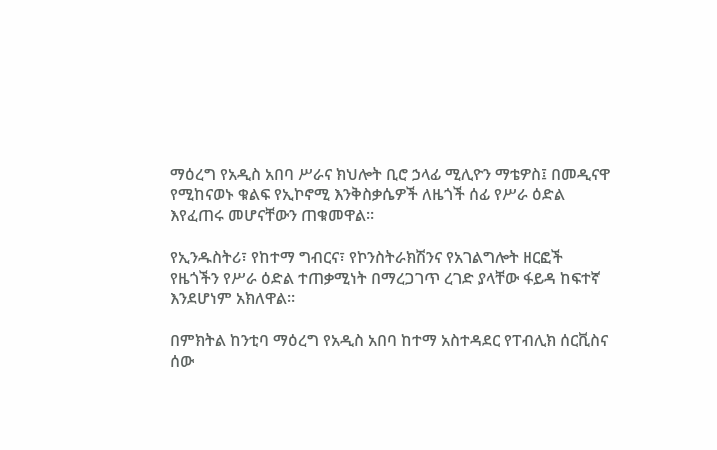ማዕረግ የአዲስ አበባ ሥራና ክህሎት ቢሮ ኃላፊ ሚሊዮን ማቴዎስ፤ በመዲናዋ የሚከናወኑ ቁልፍ የኢኮኖሚ እንቅስቃሴዎች ለዜጎች ሰፊ የሥራ ዕድል እየፈጠሩ መሆናቸውን ጠቁመዋል።

የኢንዱስትሪ፣ የከተማ ግብርና፣ የኮንስትራክሽንና የአገልግሎት ዘርፎች የዜጎችን የሥራ ዕድል ተጠቃሚነት በማረጋገጥ ረገድ ያላቸው ፋይዳ ከፍተኛ እንደሆነም አክለዋል።

በምክትል ከንቲባ ማዕረግ የአዲስ አበባ ከተማ አስተዳደር የፐብሊክ ሰርቪስና ሰው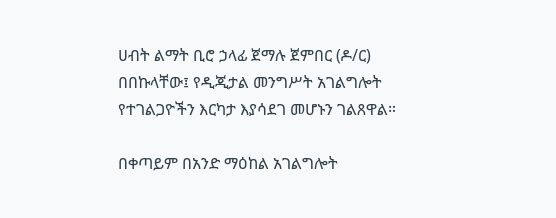ሀብት ልማት ቢሮ ኃላፊ ጀማሉ ጀምበር (ዶ/ር) በበኩላቸው፤ የዲጂታል መንግሥት አገልግሎት የተገልጋዮችን እርካታ እያሳደገ መሆኑን ገልጸዋል።

በቀጣይም በአንድ ማዕከል አገልግሎት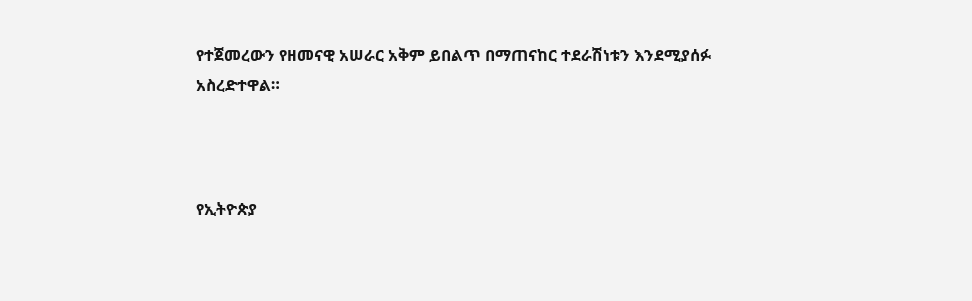የተጀመረውን የዘመናዊ አሠራር አቅም ይበልጥ በማጠናከር ተደራሽነቱን እንደሚያሰፉ አስረድተዋል።



የኢትዮጵያ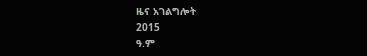ዜና አገልግሎት
2015
ዓ.ም